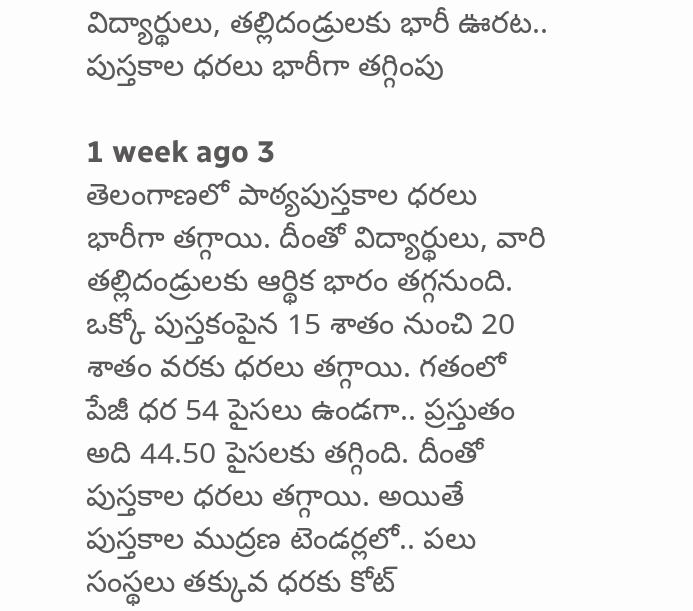విద్యార్థులు, తల్లిదండ్రులకు భారీ ఊరట.. పుస్తకాల ధరలు భారీగా తగ్గింపు

1 week ago 3
తెలంగాణలో పాఠ్యపుస్తకాల ధరలు భారీగా తగ్గాయి. దీంతో విద్యార్థులు, వారి తల్లిదండ్రులకు ఆర్థిక భారం తగ్గనుంది. ఒక్కో పుస్తకంపైన 15 శాతం నుంచి 20 శాతం వరకు ధరలు తగ్గాయి. గతంలో పేజీ ధర 54 పైసలు ఉండగా.. ప్రస్తుతం అది 44.50 పైసలకు తగ్గింది. దీంతో పుస్తకాల ధరలు తగ్గాయి. అయితే పుస్తకాల ముద్రణ టెండర్లలో.. పలు సంస్థలు తక్కువ ధరకు కోట్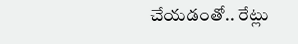చేయడంతో.. రేట్లు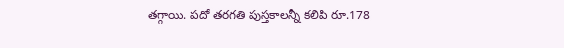తగ్గాయి. పదో తరగతి పుస్తకాలన్నీ కలిపి రూ.178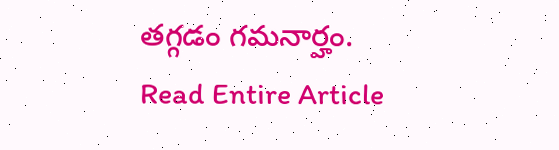తగ్గడం గమనార్హం.
Read Entire Article